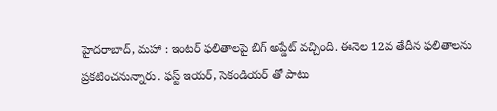హైదరాబాద్, మహా : ఇంటర్ ఫలితాలపై బిగ్ అప్డేట్ వచ్చింది. ఈనెల 12వ తేదీన ఫలితాలను ప్రకటించనున్నారు. ఫస్ట్ ఇయర్, సెకండియర్ తో పాటు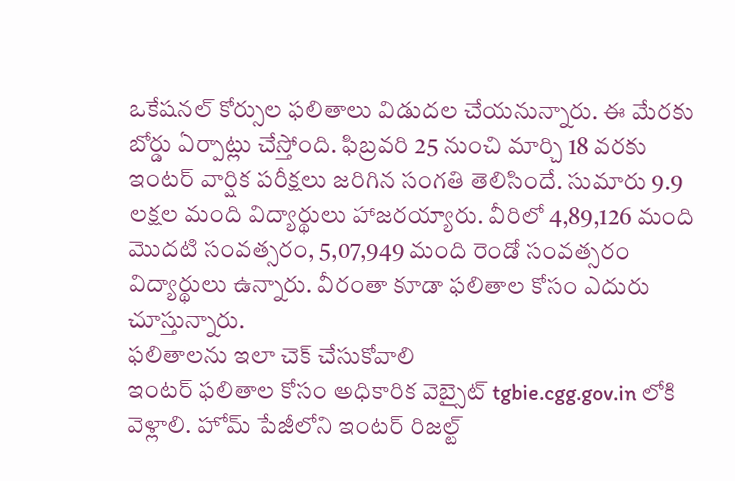ఒకేషనల్ కోర్సుల ఫలితాలు విడుదల చేయనున్నారు. ఈ మేరకు బోర్డు ఏర్పాట్లు చేస్తోంది. ఫిబ్రవరి 25 నుంచి మార్చి 18 వరకు ఇంటర్ వార్షిక పరీక్షలు జరిగిన సంగతి తెలిసిందే. సుమారు 9.9 లక్షల మంది విద్యార్థులు హాజరయ్యారు. వీరిలో 4,89,126 మంది మొదటి సంవత్సరం, 5,07,949 మంది రెండో సంవత్సరం విద్యార్థులు ఉన్నారు. వీరంతా కూడా ఫలితాల కోసం ఎదురు చూస్తున్నారు.
ఫలితాలను ఇలా చెక్ చేసుకోవాలి
ఇంటర్ ఫలితాల కోసం అధికారిక వెబ్సైట్ tgbie.cgg.gov.in లోకి వెళ్లాలి. హోమ్ పేజీలోని ఇంటర్ రిజల్ట్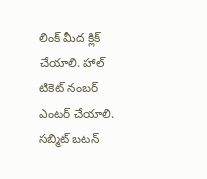లింక్ మీద క్లిక్ చేయాలి. హాల్ టికెట్ నంబర్ ఎంటర్ చేయాలి.
సబ్మిట్ బటన్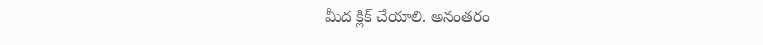మీద క్లిక్ చేయాలి. అనంతరం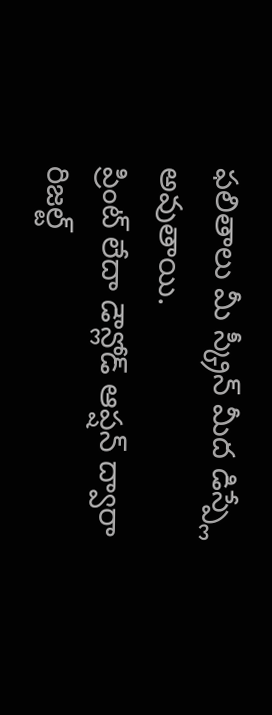ఫలితాలు మీ స్క్రీన్ మీద డిస్ప్లే అవుతాయి.
ప్రింట్ లేదా డౌన్లోడ్ ఆప్షన్ ద్వారా రిజల్ట్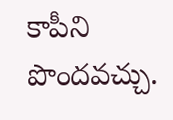కాపీని పొందవచ్చు.